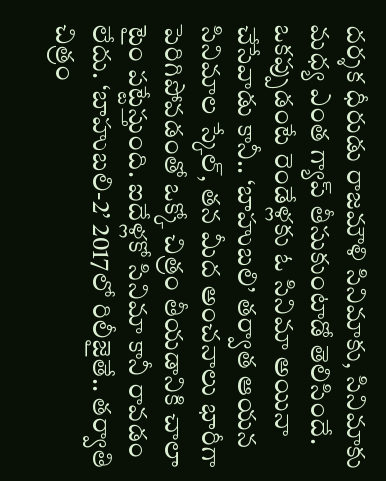దర్శక ధీరుడు రాజమౌళి సినిమాకు, సినిమాకు మధ్య ఎంత గ్యాప్ తీసుకుంటాడో తెలిసిందే. ఒకప్పుడంటే రెండేళ్లకు ఓ సినిమా అయినా చేసేవాడు కానీ.. ‘బాహుబలి’ తర్వాత ఆయన సినిమాల స్కేల్, తన మీద అంచనాలు భారీగా పెరిగిపోవడంతో ఒక్కో చిత్రం తీయడానికి చాలా టైం పట్టేస్తుంది. ఐదేళ్లకో సినిమా కానీ రావడం లేదు. ‘బాహుబలి-2’ 2017లో రిలీజైతే.. తర్వాతి చిత్రం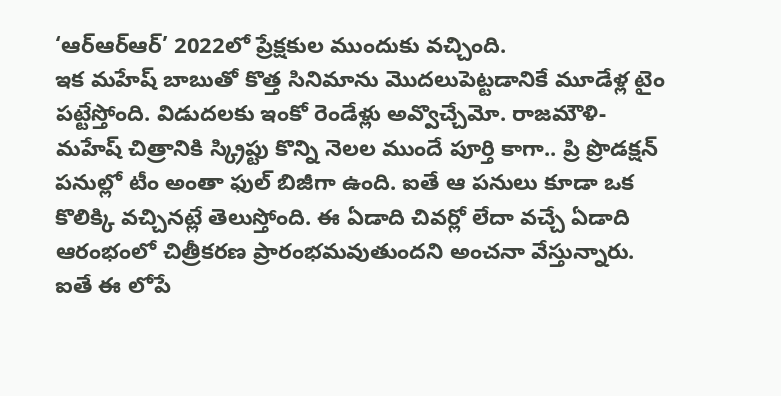‘ఆర్ఆర్ఆర్’ 2022లో ప్రేక్షకుల ముందుకు వచ్చింది.
ఇక మహేష్ బాబుతో కొత్త సినిమాను మొదలుపెట్టడానికే మూడేళ్ల టైం పట్టేస్తోంది. విడుదలకు ఇంకో రెండేళ్లు అవ్వొచ్చేమో. రాజమౌళి-మహేష్ చిత్రానికి స్క్రిప్టు కొన్ని నెలల ముందే పూర్తి కాగా.. ప్రి ప్రొడక్షన్ పనుల్లో టీం అంతా ఫుల్ బిజీగా ఉంది. ఐతే ఆ పనులు కూడా ఒక కొలిక్కి వచ్చినట్లే తెలుస్తోంది. ఈ ఏడాది చివర్లో లేదా వచ్చే ఏడాది ఆరంభంలో చిత్రీకరణ ప్రారంభమవుతుందని అంచనా వేస్తున్నారు.
ఐతే ఈ లోపే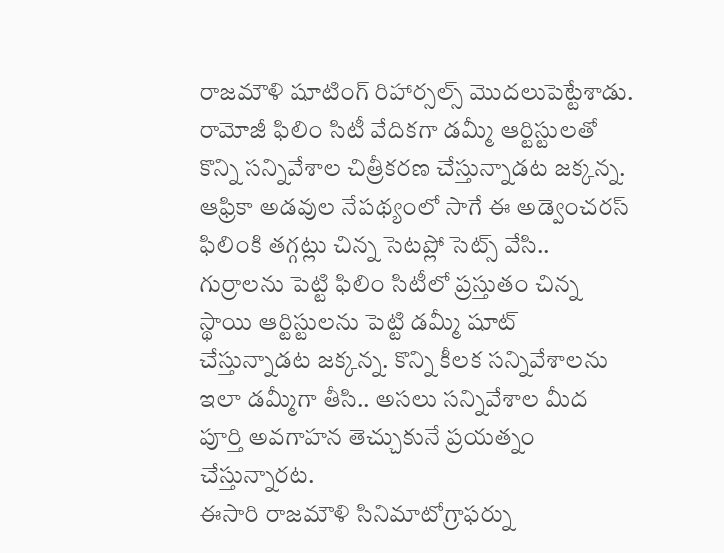రాజమౌళి షూటింగ్ రిహార్సల్స్ మొదలుపెట్టేశాడు. రామోజీ ఫిలిం సిటీ వేదికగా డమ్మీ ఆర్టిస్టులతో కొన్ని సన్నివేశాల చిత్రీకరణ చేస్తున్నాడట జక్కన్న. ఆఫ్రికా అడవుల నేపథ్యంలో సాగే ఈ అడ్వెంచరస్ ఫిలింకి తగ్గట్లు చిన్న సెటప్లో సెట్స్ వేసి.. గుర్రాలను పెట్టి ఫిలిం సిటీలో ప్రస్తుతం చిన్న స్థాయి ఆర్టిస్టులను పెట్టి డమ్మీ షూట్ చేస్తున్నాడట జక్కన్న. కొన్ని కీలక సన్నివేశాలను ఇలా డమ్మీగా తీసి.. అసలు సన్నివేశాల మీద పూర్తి అవగాహన తెచ్చుకునే ప్రయత్నం చేస్తున్నారట.
ఈసారి రాజమౌళి సినిమాటోగ్రాఫర్ను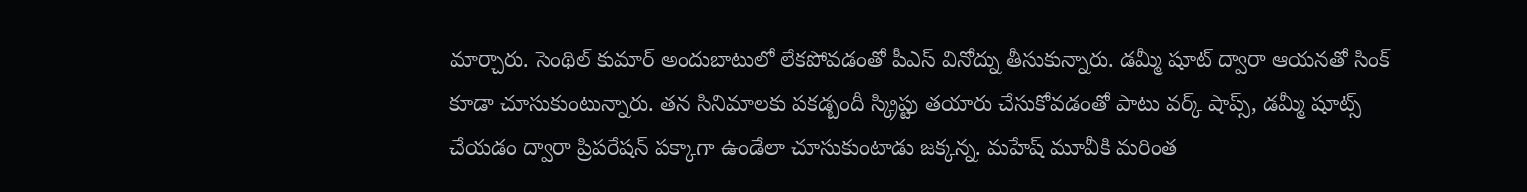మార్చారు. సెంథిల్ కుమార్ అందుబాటులో లేకపోవడంతో పీఎస్ వినోద్ను తీసుకున్నారు. డమ్మీ షూట్ ద్వారా ఆయనతో సింక్ కూడా చూసుకుంటున్నారు. తన సినిమాలకు పకడ్బందీ స్క్రిప్టు తయారు చేసుకోవడంతో పాటు వర్క్ షాప్స్, డమ్మీ షూట్స్ చేయడం ద్వారా ప్రిపరేషన్ పక్కాగా ఉండేలా చూసుకుంటాడు జక్కన్న. మహేష్ మూవీకి మరింత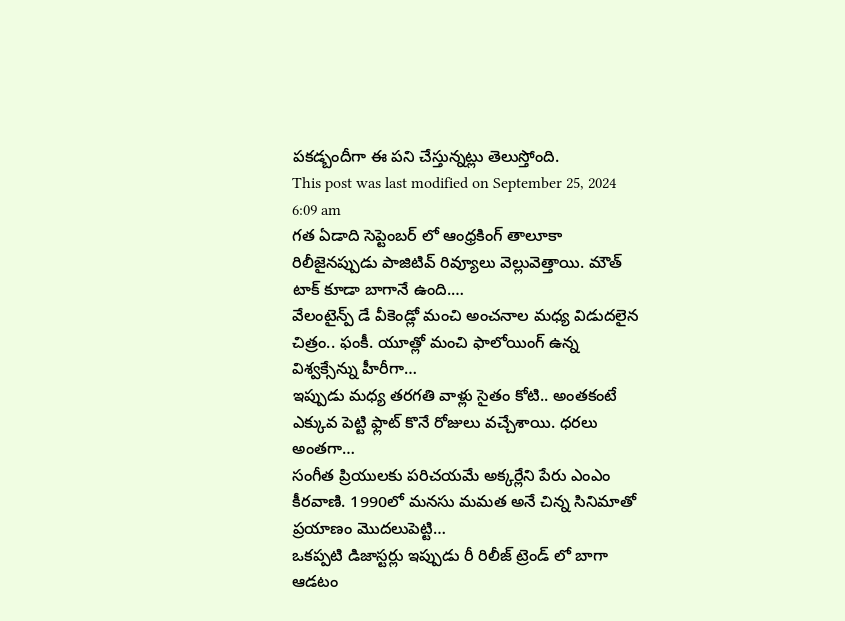పకడ్బందీగా ఈ పని చేస్తున్నట్లు తెలుస్తోంది.
This post was last modified on September 25, 2024 6:09 am
గత ఏడాది సెప్టెంబర్ లో ఆంధ్రకింగ్ తాలూకా రిలీజైనప్పుడు పాజిటివ్ రివ్యూలు వెల్లువెత్తాయి. మౌత్ టాక్ కూడా బాగానే ఉంది.…
వేలంటైన్ప్ డే వీకెండ్లో మంచి అంచనాల మధ్య విడుదలైన చిత్రం.. ఫంకీ. యూత్లో మంచి ఫాలోయింగ్ ఉన్న విశ్వక్సేన్ను హీరీగా…
ఇప్పుడు మధ్య తరగతి వాళ్లు సైతం కోటి.. అంతకంటే ఎక్కువ పెట్టి ఫ్లాట్ కొనే రోజులు వచ్చేశాయి. ధరలు అంతగా…
సంగీత ప్రియులకు పరిచయమే అక్కర్లేని పేరు ఎంఎం కీరవాణి. 1990లో మనసు మమత అనే చిన్న సినిమాతో ప్రయాణం మొదలుపెట్టి…
ఒకప్పటి డిజాస్టర్లు ఇప్పుడు రీ రిలీజ్ ట్రెండ్ లో బాగా ఆడటం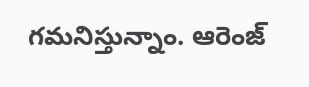గమనిస్తున్నాం. ఆరెంజ్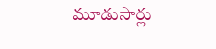మూడుసార్లు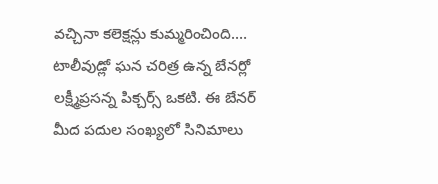వచ్చినా కలెక్షన్లు కుమ్మరించింది.…
టాలీవుడ్లో ఘన చరిత్ర ఉన్న బేనర్లో లక్ష్మీప్రసన్న పిక్చర్స్ ఒకటి. ఈ బేనర్ మీద పదుల సంఖ్యలో సినిమాలు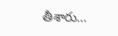తీశారు…